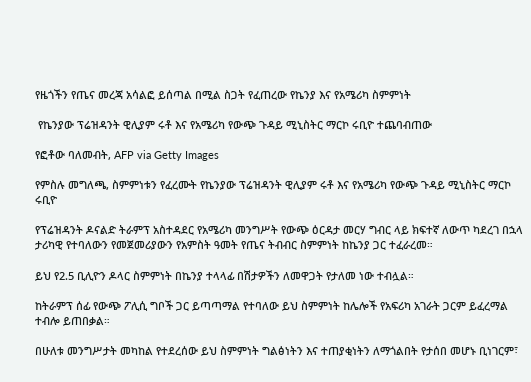የዜጎችን የጤና መረጃ አሳልፎ ይሰጣል በሚል ስጋት የፈጠረው የኬንያ እና የአሜሪካ ስምምነት

 የኬንያው ፕሬዝዳንት ዊሊያም ሩቶ እና የአሜሪካ የውጭ ጉዳይ ሚኒስትር ማርኮ ሩቢዮ ተጨባብጠው

የፎቶው ባለመብት, AFP via Getty Images

የምስሉ መግለጫ, ስምምነቱን የፈረሙት የኬንያው ፕሬዝዳንት ዊሊያም ሩቶ እና የአሜሪካ የውጭ ጉዳይ ሚኒስትር ማርኮ ሩቢዮ

የፕሬዝዳንት ዶናልድ ትራምፕ አስተዳደር የአሜሪካ መንግሥት የውጭ ዕርዳታ መርሃ ግብር ላይ ክፍተኛ ለውጥ ካደረገ በኋላ ታሪካዊ የተባለውን የመጀመሪያውን የአምስት ዓመት የጤና ትብብር ስምምነት ከኬንያ ጋር ተፈራረመ።

ይህ የ2.5 ቢሊዮን ዶላር ስምምነት በኬንያ ተላላፊ በሽታዎችን ለመዋጋት የታለመ ነው ተብሏል።

ከትራምፕ ሰፊ የውጭ ፖሊሲ ግቦች ጋር ይጣጣማል የተባለው ይህ ስምምነት ከሌሎች የአፍሪካ አገራት ጋርም ይፈረማል ተብሎ ይጠበቃል።

በሁለቱ መንግሥታት መካከል የተደረሰው ይህ ስምምነት ግልፅነትን እና ተጠያቂነትን ለማጎልበት የታሰበ መሆኑ ቢነገርም፣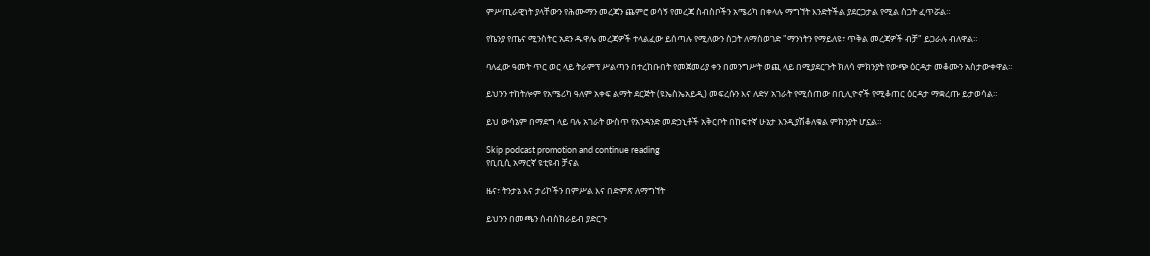ምሥጢራዊነት ያላቸውን የሕሙማን መረጃን ጨምሮ ወሳኝ የመረጃ ስብስቦችን አሜሪካ በቀላሉ ማግኘት እንድትችል ያደርጋታል የሚል ስጋት ፈጥሯል።

የኬንያ የጤና ሚንስትር አደን ዱዋሌ መረጃዎች ተላልፈው ይሰጣሉ የሚለውን ስጋት ለማስወገድ "ማንነትን የማይለዩ፣ ጥቅል መረጃዎች ብቻ" ይጋራሉ ብለዋል።

ባለፈው ዓመት ጥር ወር ላይ ትራምፕ ሥልጣን በተረከቡበት የመጀመሪያ ቀን በመንግሥት ወጪ ላይ በሚያደርጉት ክለሳ ምክንያት የውጭ ዕርዳታ መቆሙን አስታውቀዋል።

ይህንን ተከትሎም የአሜሪካ ዓለም አቀፍ ልማት ደርጅት (ዩኤስኤአይዲ) መፍረሱን እና ለድሃ አገራት የሚሰጠው በቢሊዮኖች የሚቆጠር ዕርዳታ ማቋረጡ ይታወሳል።

ይህ ውሳኔም በማደግ ላይ ባሉ አገራት ውስጥ የአንዳንድ መድኃኒቶች አቅርቦት በከፍተኛ ሁኔታ እንዲያሽቆለቁል ምክንያት ሆኗል።

Skip podcast promotion and continue reading
የቢቢሲ አማርኛ ዩቲዩብ ቻናል

ዜና፣ ትንታኔ እና ታሪኮችን በምሥል እና በድምጽ ለማግኘት

ይህንን በመጫን ሰብስክራይብ ያድርጉ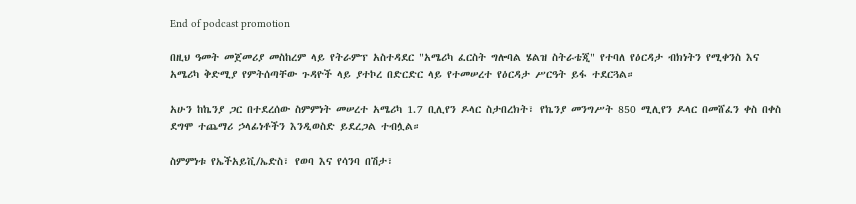End of podcast promotion

በዚህ ዓመት መጀመሪያ መስከረም ላይ የትራምፕ አስተዳደር "አሜሪካ ፈርስት ግሎባል ሄልዝ ስትራቴጂ" የተባለ የዕርዳታ ብክነትን የሚቀንስ እና አሜሪካ ቅድሚያ የምትሰጣቸው ጉዳዮች ላይ ያተኮረ በድርድር ላይ የተመሠረተ የዕርዳታ ሥርዓት ይፋ ተደርጓል።

አሁን ከኬንያ ጋር በተደረሰው ስምምነት መሠረተ አሜሪካ 1.7 ቢሊየን ዶላር ስታበረክት፣ የኬንያ መንግሥት 850 ሚሊየን ዶላር በመሸፈን ቀስ በቀስ ደግሞ ተጨማሪ ኃላፊነቶችን እንዲወስድ ይደረጋል ተብሏል።

ስምምነቱ የኤችአይቪ/ኤድስ፣ የወባ እና የሳንባ በሽታ፣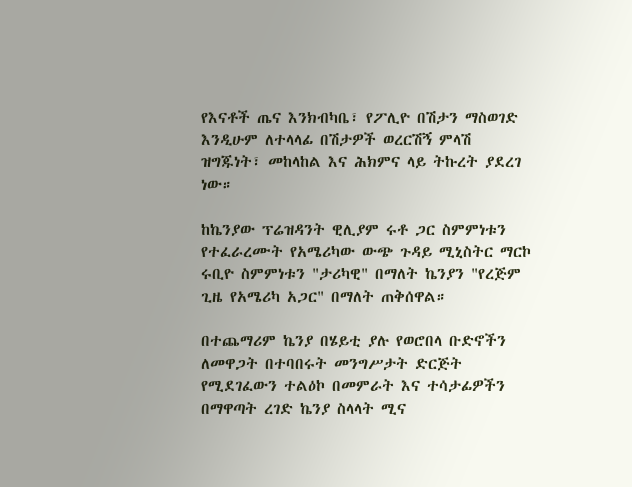የእናቶች ጤና እንክብካቤ፣ የፖሊዮ በሽታን ማስወገድ እንዲሁም ለተላላፊ በሽታዎች ወረርሽኝ ምላሽ ዝግጁነት፣ መከላከል እና ሕክምና ላይ ትኩረት ያደረገ ነው።

ከኬንያው ፕሬዝዳንት ዊሊያም ሩቶ ጋር ስምምነቱን የተፈራረሙት የአሜሪካው ውጭ ጉዳይ ሚኒስትር ማርኮ ሩቢዮ ስምምነቱን "ታሪካዊ" በማለት ኬንያን "የረጅም ጊዜ የአሜሪካ አጋር" በማለት ጠቅሰዋል።

በተጨማሪም ኬንያ በሄይቲ ያሉ የወሮበላ ቡድኖችን ለመዋጋት በተባበሩት መንግሥታት ድርጅት የሚደገፈውን ተልዕኮ በመምራት እና ተሳታፊዎችን በማዋጣት ረገድ ኬንያ ስላላት ሚና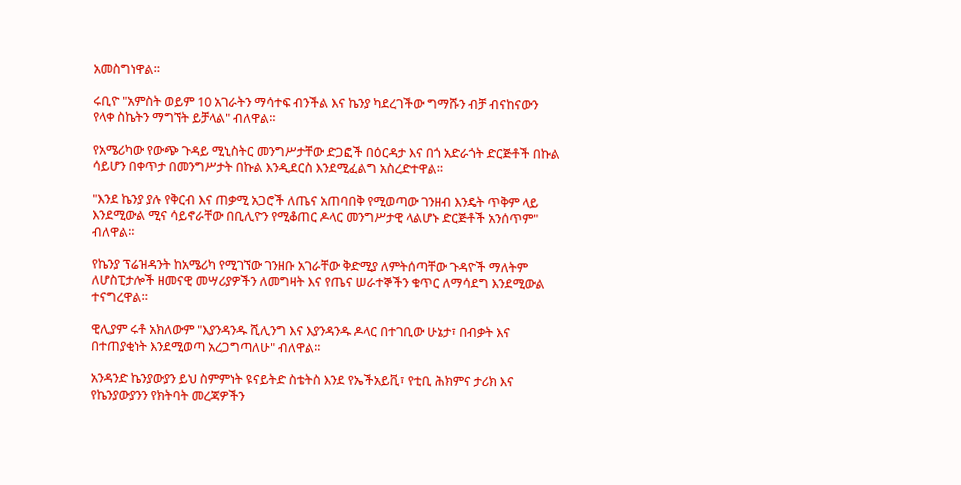አመስግነዋል።

ሩቢዮ "አምስት ወይም 10 አገራትን ማሳተፍ ብንችል እና ኬንያ ካደረገችው ግማሹን ብቻ ብናከናውን የላቀ ስኬትን ማግኘት ይቻላል" ብለዋል።

የአሜሪካው የውጭ ጉዳይ ሚኒስትር መንግሥታቸው ድጋፎች በዕርዳታ እና በጎ አድራጎት ድርጅቶች በኩል ሳይሆን በቀጥታ በመንግሥታት በኩል እንዲደርስ እንደሚፈልግ አስረድተዋል።

"እንደ ኬንያ ያሉ የቅርብ እና ጠቃሚ አጋሮች ለጤና አጠባበቅ የሚወጣው ገንዘብ እንዴት ጥቅም ላይ እንደሚውል ሚና ሳይኖራቸው በቢሊዮን የሚቆጠር ዶላር መንግሥታዊ ላልሆኑ ድርጅቶች አንሰጥም" ብለዋል።

የኬንያ ፕሬዝዳንት ከአሜሪካ የሚገኘው ገንዘቡ አገራቸው ቅድሚያ ለምትሰጣቸው ጉዳዮች ማለትም ለሆስፒታሎች ዘመናዊ መሣሪያዎችን ለመግዛት እና የጤና ሠራተኞችን ቁጥር ለማሳደግ እንደሚውል ተናግረዋል።

ዊሊያም ሩቶ አክለውም "እያንዳንዱ ሺሊንግ እና እያንዳንዱ ዶላር በተገቢው ሁኔታ፣ በብቃት እና በተጠያቂነት እንደሚወጣ አረጋግጣለሁ" ብለዋል።

አንዳንድ ኬንያውያን ይህ ስምምነት ዩናይትድ ስቴትስ እንደ የኤችአይቪ፣ የቲቢ ሕክምና ታሪክ እና የኬንያውያንን የክትባት መረጃዎችን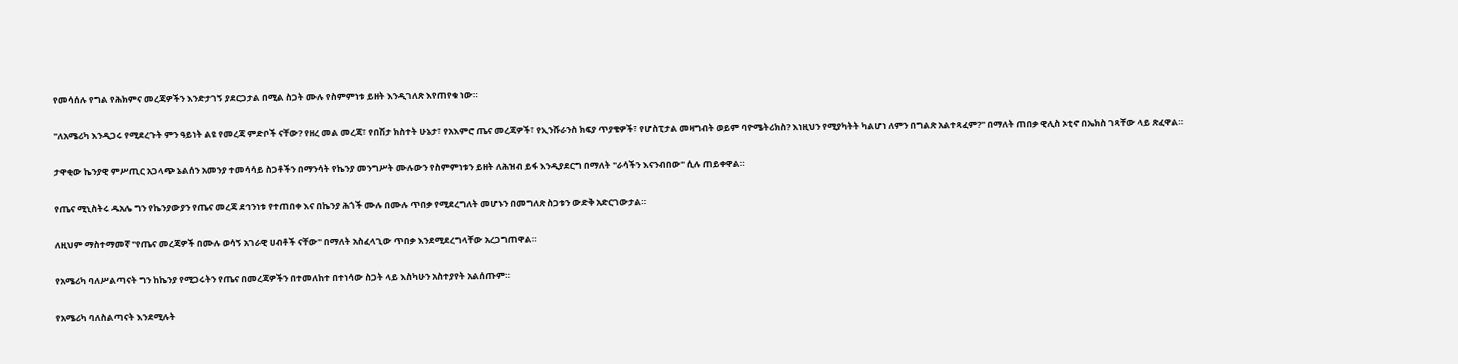የመሳሰሉ የግል የሕክምና መረጃዎችን እንድታገኝ ያደርጋታል በሚል ስጋት ሙሉ የስምምነቱ ይዘት እንዲገለጽ እየጠየቁ ነው።

"ለአሜሪካ እንዲጋሩ የሚደረጉት ምን ዓይነት ልዩ የመረጃ ምድቦች ናቸው? የዘረ መል መረጃ፣ የበሽታ ክስተት ሁኔታ፣ የአእምሮ ጤና መረጃዎች፣ የኢንሹራንስ ክፍያ ጥያቄዎች፣ የሆስፒታል መዛግብት ወይም ባዮሜትሪክስ? እነዚህን የሚያካትት ካልሆነ ለምን በግልጽ አልተጻፈም?" በማለት ጠበቃ ዊሊስ ኦቲኖ በኤክስ ገጻቸው ላይ ጽፈዋል።

ታዋቂው ኬንያዊ ምሥጢር አጋላጭ ኔልሰን አመንያ ተመሳሳይ ስጋቶችን በማንሳት የኬንያ መንግሥት ሙሉውን የስምምነቱን ይዘት ለሕዝብ ይፋ እንዲያደርግ በማለት "ራሳችን እናንብበው" ሲሉ ጠይቀዋል።

የጤና ሚኒስትሩ ዱአሌ ግን የኬንያውያን የጤና መረጃ ደኅንነቱ የተጠበቀ እና በኬንያ ሕጎች ሙሉ በሙሉ ጥበቃ የሚደረግለት መሆኑን በመግለጽ ስጋቱን ውድቅ አድርገውታል።

ለዚህም ማስተማመኛ "የጤና መረጃዎች በሙሉ ወሳኝ አገራዊ ሀብቶች ናቸው" በማለት አስፈላጊው ጥበቃ እንደሚደረግላቸው አረጋግጠዋል።

የአሜሪካ ባለሥልጣናት ግን ከኬንያ የሚጋሩትን የጤና በመረጃዎችን በተመለከተ በተነሳው ስጋት ላይ እስካሁን አስተያየት አልሰጡም።

የአሜሪካ ባለስልጣናት እንደሚሉት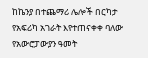ከኬንያ በተጨማሪ ሌሎች በርካታ የአፍሪካ አገራት እየተጠናቀቀ ባለው የአውሮፓውያን ዓመት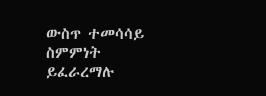ውስጥ ተመሳሳይ ስምምነት ይፈራረማሉ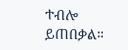ተብሎ ይጠበቃል።